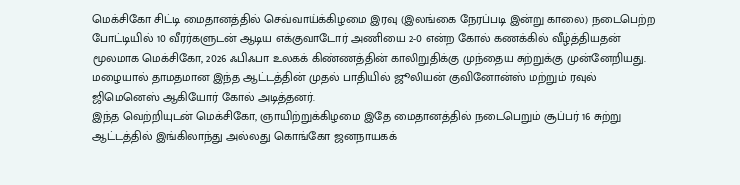மெக்சிகோ சிட்டி மைதானத்தில் செவ்வாய்க்கிழமை இரவு (இலங்கை நேரப்படி இன்று காலை) நடைபெற்ற போட்டியில் 10 வீரர்களுடன் ஆடிய எக்குவாடோர் அணியை 2-0 என்ற கோல் கணக்கில் வீழ்த்தியதன் மூலமாக மெக்சிகோ, 2026 ஃபிஃபா உலகக் கிண்ணத்தின் காலிறுதிக்கு முந்தைய சுற்றுக்கு முன்னேறியது.
மழையால் தாமதமான இந்த ஆட்டத்தின் முதல் பாதியில் ஜூலியன் குவினோன்ஸ் மற்றும் ரவுல் ஜிமெனெஸ் ஆகியோர் கோல் அடித்தனர்.
இந்த வெற்றியுடன் மெக்சிகோ, ஞாயிற்றுக்கிழமை இதே மைதானத்தில் நடைபெறும் சூப்பர் 16 சுற்று ஆட்டத்தில் இங்கிலாந்து அல்லது கொங்கோ ஜனநாயகக்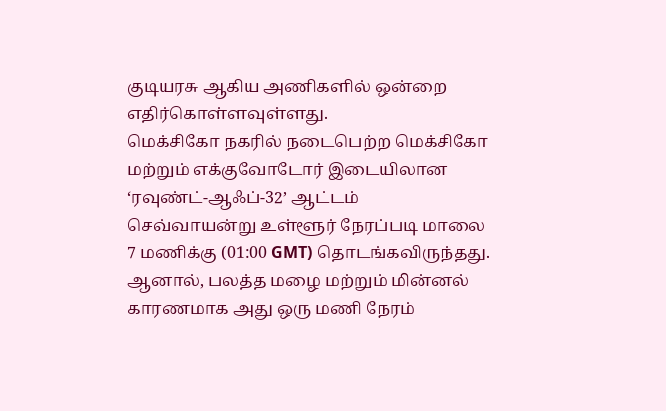குடியரசு ஆகிய அணிகளில் ஒன்றை எதிர்கொள்ளவுள்ளது.
மெக்சிகோ நகரில் நடைபெற்ற மெக்சிகோ மற்றும் எக்குவோடோர் இடையிலான ‘ரவுண்ட்-ஆஃப்-32’ ஆட்டம் செவ்வாயன்று உள்ளூர் நேரப்படி மாலை 7 மணிக்கு (01:00 GMT) தொடங்கவிருந்தது.
ஆனால், பலத்த மழை மற்றும் மின்னல் காரணமாக அது ஒரு மணி நேரம்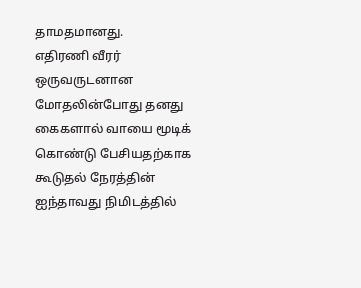தாமதமானது.
எதிரணி வீரர் ஒருவருடனான மோதலின்போது தனது கைகளால் வாயை மூடிக் கொண்டு பேசியதற்காக கூடுதல் நேரத்தின் ஐந்தாவது நிமிடத்தில்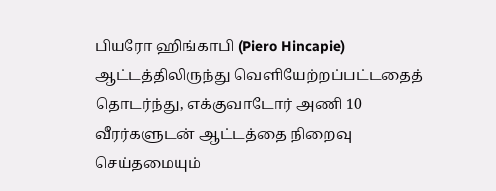பியரோ ஹிங்காபி (Piero Hincapie) ஆட்டத்திலிருந்து வெளியேற்றப்பட்டதைத் தொடர்ந்து, எக்குவாடோர் அணி 10 வீரர்களுடன் ஆட்டத்தை நிறைவு செய்தமையும்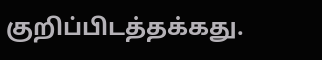குறிப்பிடத்தக்கது.